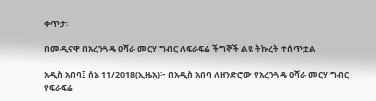ቀጥታ፡

በመዲናዋ በአረንጓዴ ዐሻራ መርሃ ግብር ለፍራፍሬ ችግኞች ልዩ ትኩረት ተሰጥቷል

አዲስ አበባ፤ ሰኔ 11/2018(ኢዜአ)፦ በአዲስ አበባ ለዘንድሮው የአረንጓዴ ዐሻራ መርሃ ግብር የፍራፍሬ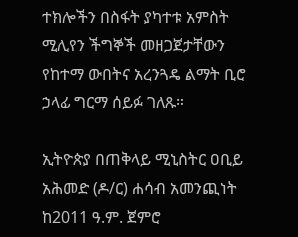ተክሎችን በስፋት ያካተቱ አምስት ሚሊየን ችግኞች መዘጋጀታቸውን የከተማ ውበትና አረንጓዴ ልማት ቢሮ ኃላፊ ግርማ ሰይፉ ገለጹ።

ኢትዮጵያ በጠቅላይ ሚኒስትር ዐቢይ አሕመድ (ዶ/ር) ሐሳብ አመንጪነት ከ2011 ዓ.ም. ጀምሮ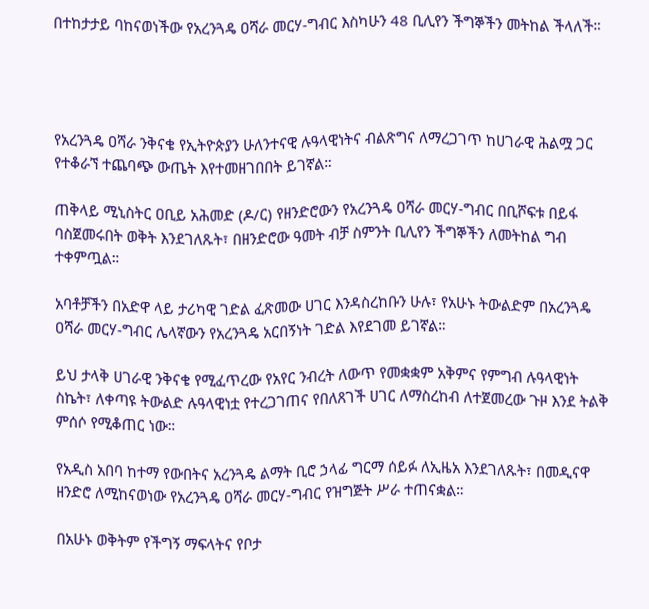በተከታታይ ባከናወነችው የአረንጓዴ ዐሻራ መርሃ-ግብር እስካሁን 48 ቢሊየን ችግኞችን መትከል ችላለች።




የአረንጓዴ ዐሻራ ንቅናቄ የኢትዮጵያን ሁለንተናዊ ሉዓላዊነትና ብልጽግና ለማረጋገጥ ከሀገራዊ ሕልሟ ጋር የተቆራኘ ተጨባጭ ውጤት እየተመዘገበበት ይገኛል።

ጠቅላይ ሚኒስትር ዐቢይ አሕመድ (ዶ/ር) የዘንድሮውን የአረንጓዴ ዐሻራ መርሃ-ግብር በቢሾፍቱ በይፋ ባስጀመሩበት ወቅት እንደገለጹት፣ በዘንድሮው ዓመት ብቻ ስምንት ቢሊየን ችግኞችን ለመትከል ግብ ተቀምጧል።

አባቶቻችን በአድዋ ላይ ታሪካዊ ገድል ፈጽመው ሀገር እንዳስረከቡን ሁሉ፣ የአሁኑ ትውልድም በአረንጓዴ ዐሻራ መርሃ-ግብር ሌላኛውን የአረንጓዴ አርበኝነት ገድል እየደገመ ይገኛል።

ይህ ታላቅ ሀገራዊ ንቅናቄ የሚፈጥረው የአየር ንብረት ለውጥ የመቋቋም አቅምና የምግብ ሉዓላዊነት ስኬት፣ ለቀጣዩ ትውልድ ሉዓላዊነቷ የተረጋገጠና የበለጸገች ሀገር ለማስረከብ ለተጀመረው ጉዞ እንደ ትልቅ ምሰሶ የሚቆጠር ነው።

የአዲስ አበባ ከተማ የውበትና አረንጓዴ ልማት ቢሮ ኃላፊ ግርማ ሰይፉ ለኢዜአ እንደገለጹት፣ በመዲናዋ ዘንድሮ ለሚከናወነው የአረንጓዴ ዐሻራ መርሃ-ግብር የዝግጅት ሥራ ተጠናቋል።

በአሁኑ ወቅትም የችግኝ ማፍላትና የቦታ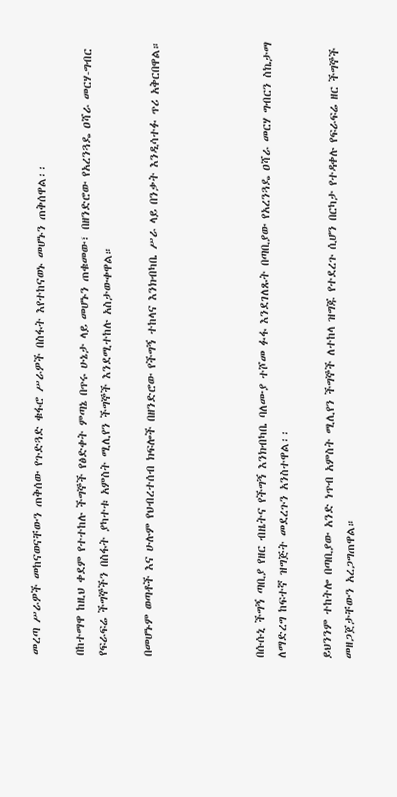መረጣ ሥራዎች መከናወናቸውን ጠቅሰው የጉድጓድ ቁፋሮ ሥራዎች በስፋት እየተከናወኑ መሆኑን ጠቅሰዋል፡፡

በከተማዋ ከዚህ ቀደም የተተከሉ ችግኞች የፅድቀት ምጣኔ በጥሩ ሁኔታ ላይ መሆኑን ጠቁመው፣ በዘንድሮው የአረንጓዴ ዐሻራ መርሃ-ግብር የፍራፍሬ ችግኞችን በስፋት ያካተቱ አምስት ሚሊየን ችግኞች እንደሚተከሉ አስታውቀዋል።

በመሆኑም ወጣቶች እና ሁሉም የህብረተሰብ ክፍሎች በዘንድሮው የችግኝ ተከላና እንክብካቤ ሥራ ላይ በንቃት እንዲሳተፉ ጥሪ አቅርበዋል።




በሱሱኒ ችግኝ ጣቢያ የዘር ብዜትና የችግኝ እንክብካቤ ባለሙያ ተሾመ ፉፋ እንደገለጹት በጣቢያው የአረንጓዴ ዐሻራ መርሃ ግብርን ስኬታማ ለማድረግ ከፍተኛ ዝግጅት መደረጉን አንስተዋል፡፡

ይህንንም ተከትሎ በጣቢያው አንድ ነጥብ አምስት ሚሊየን ችግኞች ለተከላ ዝግጁ የተደረጉ ሲሆን በርካታ የተዳቀሉ የፍራፍሬ ዘር ችግኞች መዘጋጀታቸውን አረጋግጠዋል።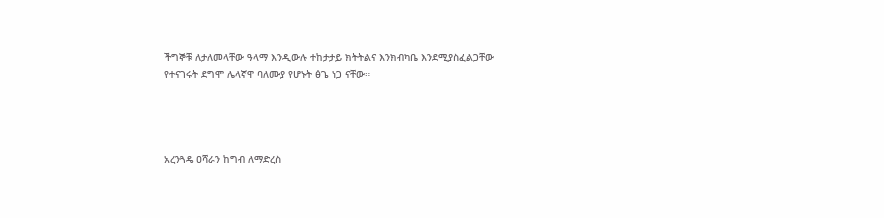ችግኞቹ ለታለመላቸው ዓላማ እንዲውሉ ተከታታይ ክትትልና እንክብካቤ እንደሚያስፈልጋቸው የተናገሩት ደግሞ ሌላኛዋ ባለሙያ የሆኑት ፅጌ ነጋ ናቸው።




አረንጓዴ ዐሻራን ከግብ ለማድረስ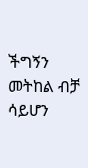ችግኝን መትከል ብቻ ሳይሆን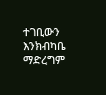ተገቢውን እንክብካቤ ማድረግም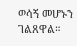ወሳኝ መሆኑን ገልጸዋል።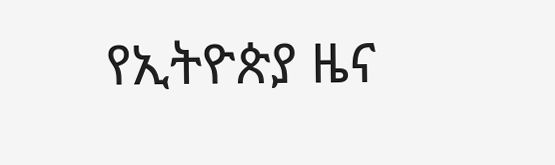የኢትዮጵያ ዜና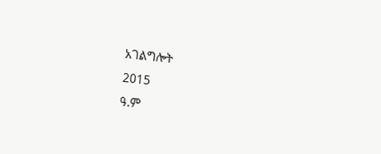አገልግሎት
2015
ዓ.ም